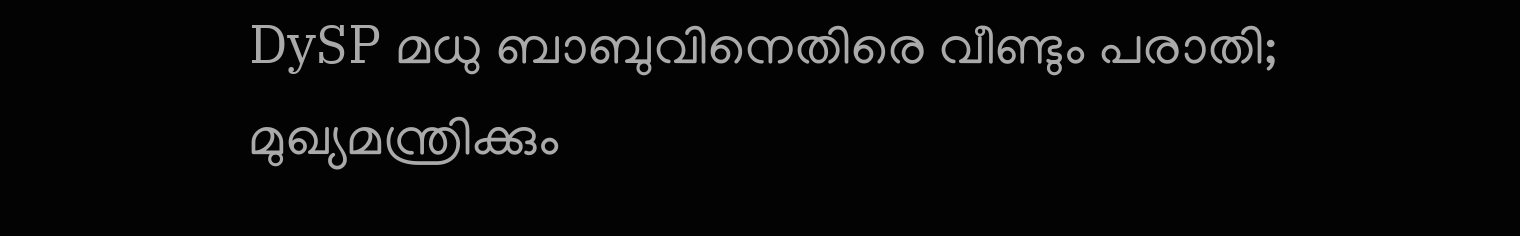DySP മധു ബാബുവിനെതിരെ വീണ്ടും പരാതി; മുഖ്യമന്ത്രിക്കും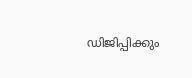ഡിജിപ്പിക്കും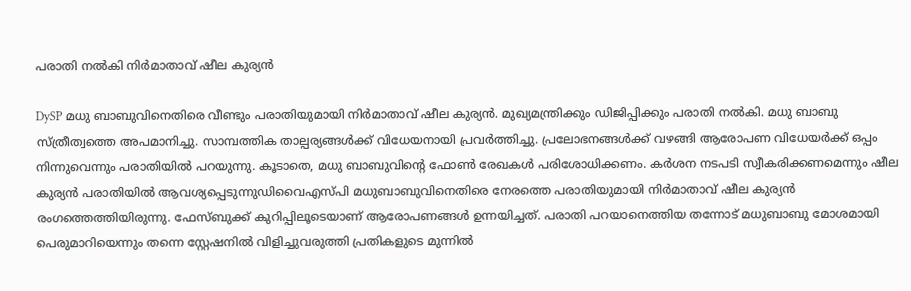പരാതി നൽകി നിർമാതാവ് ഷീല കുര്യൻ

DySP മധു ബാബുവിനെതിരെ വീണ്ടും പരാതിയുമായി നിർമാതാവ് ഷീല കുര്യൻ. മുഖ്യമന്ത്രിക്കും ഡിജിപ്പിക്കും പരാതി നൽകി. മധു ബാബു സ്ത്രീത്വത്തെ അപമാനിച്ചു. സാമ്പത്തിക താല്പര്യങ്ങൾക്ക് വിധേയനായി പ്രവർത്തിച്ചു. പ്രലോഭനങ്ങൾക്ക് വഴങ്ങി ആരോപണ വിധേയർക്ക് ഒപ്പം നിന്നുവെന്നും പരാതിയിൽ പറയുന്നു. കൂടാതെ, മധു ബാബുവിന്റെ ഫോൺ രേഖകൾ പരിശോധിക്കണം. കർശന നടപടി സ്വീകരിക്കണമെന്നും ഷീല കുര്യൻ പരാതിയിൽ ആവശ്യപ്പെടുന്നുഡിവൈഎസ്പി മധുബാബുവിനെതിരെ നേരത്തെ പരാതിയുമായി നിർമാതാവ് ഷീല കുര്യൻ രംഗത്തെത്തിയിരുന്നു. ഫേസ്ബുക്ക് കുറിപ്പിലൂടെയാണ് ആരോപണങ്ങൾ ഉന്നയിച്ചത്. പരാതി പറയാനെത്തിയ തന്നോട് മധുബാബു മോശമായി പെരുമാറിയെന്നും തന്നെ സ്റ്റേഷനിൽ വിളിച്ചുവരുത്തി പ്രതികളുടെ മുന്നിൽ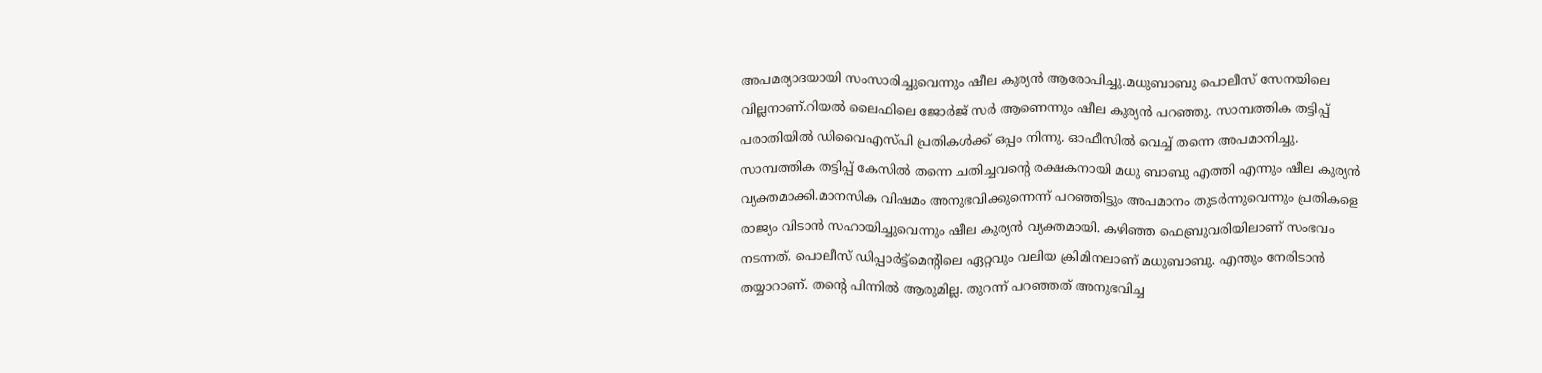അപമര്യാദയായി സംസാരിച്ചുവെന്നും ഷീല കുര്യൻ ആരോപിച്ചു.മധുബാബു പൊലീസ് സേനയിലെ വില്ലനാണ്.റിയൽ ലൈഫിലെ ജോർജ് സർ ആണെന്നും ഷീല കുര്യൻ പറഞ്ഞു. സാമ്പത്തിക തട്ടിപ്പ് പരാതിയിൽ ഡിവൈഎസ്പി പ്രതികൾക്ക് ഒപ്പം നിന്നു. ഓഫീസിൽ വെച്ച് തന്നെ അപമാനിച്ചു. സാമ്പത്തിക തട്ടിപ്പ് കേസിൽ തന്നെ ചതിച്ചവന്റെ രക്ഷകനായി മധു ബാബു എത്തി എന്നും ഷീല കുര്യൻ വ്യക്തമാക്കി.മാനസിക വിഷമം അനുഭവിക്കുന്നെന്ന് പറഞ്ഞിട്ടും അപമാനം തുടർന്നുവെന്നും പ്രതികളെ രാജ്യം വിടാൻ സഹായിച്ചുവെന്നും ഷീല കുര്യൻ വ്യക്തമായി. കഴിഞ്ഞ ഫെബ്രുവരിയിലാണ് സംഭവം നടന്നത്. പൊലീസ് ഡിപ്പാർട്ട്മെന്റിലെ ഏറ്റവും വലിയ ക്രിമിനലാണ് മധുബാബു. എന്തും നേരിടാൻ തയ്യാറാണ്. തന്റെ പിന്നിൽ ആരുമില്ല. തുറന്ന് പറഞ്ഞത് അനുഭവിച്ച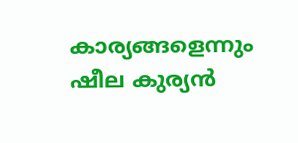കാര്യങ്ങളെന്നും ഷീല കുര്യൻ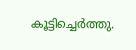കൂട്ടിച്ചെർത്തു.